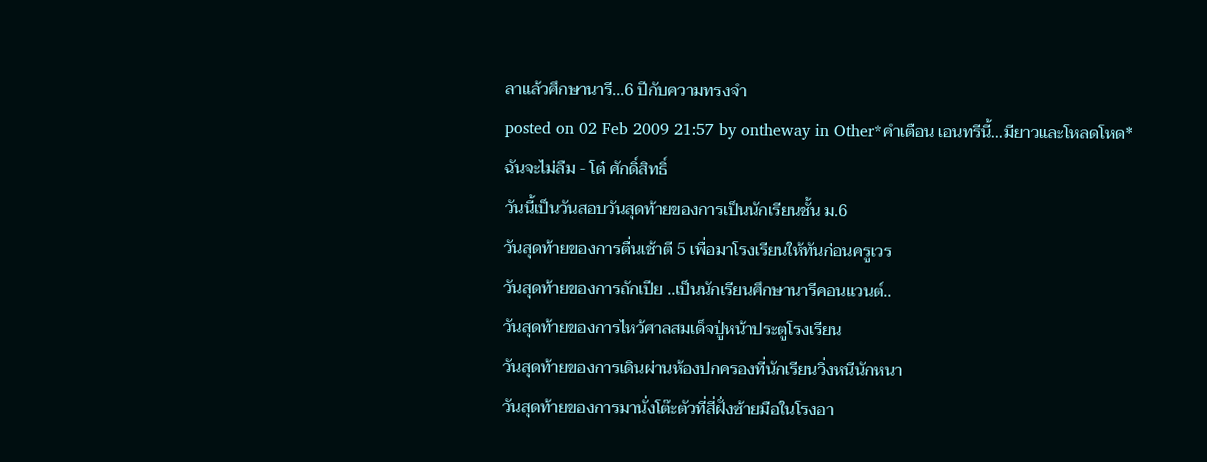ลาแล้วศึกษานารี...6 ปีกับความทรงจำ
posted on 02 Feb 2009 21:57 by ontheway in Other*คำเตือน เอนทรีนี้...มียาวและโหลดโหด*
ฉันจะไม่ลืม - โต๋ ศักดิ์สิทธิ์
วันนี้เป็นวันสอบวันสุดท้ายของการเป็นนักเรียนชั้น ม.6
วันสุดท้ายของการตื่นเช้าตี 5 เพื่อมาโรงเรียนให้ทันก่อนครูเวร
วันสุดท้ายของการถักเปีย ..เป็นนักเรียนศึกษานารีคอนแวนต์..
วันสุดท้ายของการไหว้ศาลสมเด็จปู่หน้าประตูโรงเรียน
วันสุดท้ายของการเดินผ่านห้องปกครองที่นักเรียนวิ่งหนีนักหนา
วันสุดท้ายของการมานั่งโต๊ะตัวที่สี่ฝั่งซ้ายมือในโรงอา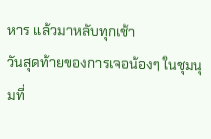หาร แล้วมาหลับทุกเช้า
วันสุดท้ายของการเจอน้องๆ ในชุมนุมที่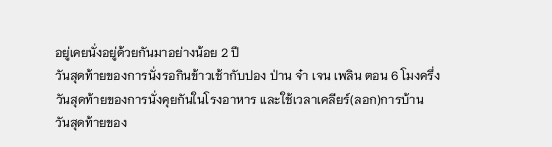อยู่เคยนั่งอยู่ด้วยกันมาอย่างน้อย 2 ปี
วันสุดท้ายของการนั่งรอกินข้าวเช้ากับปอง ป่าน จ๋า เจน เพลิน ตอน 6 โมงครึ่ง
วันสุดท้ายของการนั่งคุยกันในโรงอาหาร และใช้เวลาเคลียร์(ลอก)การบ้าน
วันสุดท้ายของ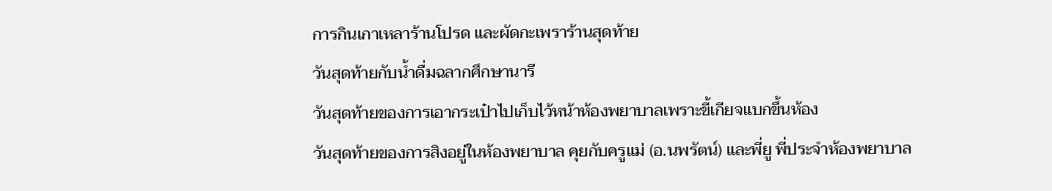การกินเกาเหลาร้านโปรด และผัดกะเพราร้านสุดท้าย
วันสุดท้ายกับน้ำดื่มฉลากศึกษานารี
วันสุดท้ายของการเอากระเป๋าไปเก็บไว้หน้าห้องพยาบาลเพราะขี้เกียจแบกขึ้นห้อง
วันสุดท้ายของการสิงอยู่ในห้องพยาบาล คุยกับครูแม่ (อ.นพรัตน์) และพี่ยู พี่ประจำห้องพยาบาล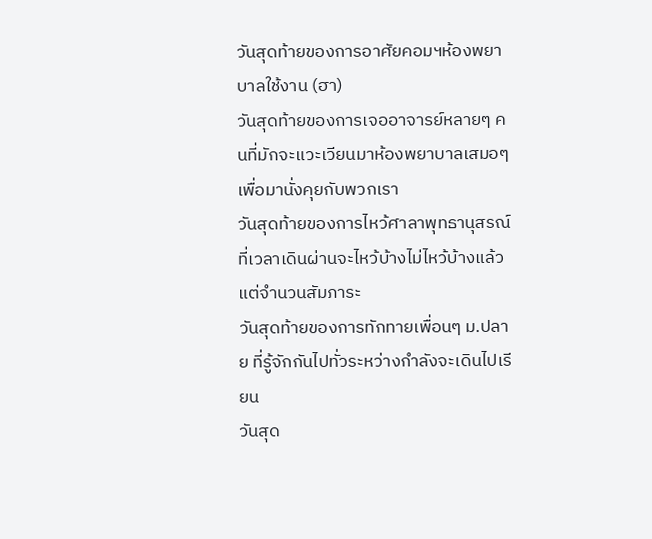วันสุดท้ายของการอาศัยคอมฯห้องพยาบาลใช้งาน (ฮา)
วันสุดท้ายของการเจออาจารย์หลายๆ คนที่มักจะแวะเวียนมาห้องพยาบาลเสมอๆ เพื่อมานั่งคุยกับพวกเรา
วันสุดท้ายของการไหว้ศาลาพุทธานุสรณ์ที่เวลาเดินผ่านจะไหว้บ้างไม่ไหว้บ้างแล้วแต่จำนวนสัมภาระ
วันสุดท้ายของการทักทายเพื่อนๆ ม.ปลาย ที่รู้จักกันไปทั่วระหว่างกำลังจะเดินไปเรียน
วันสุด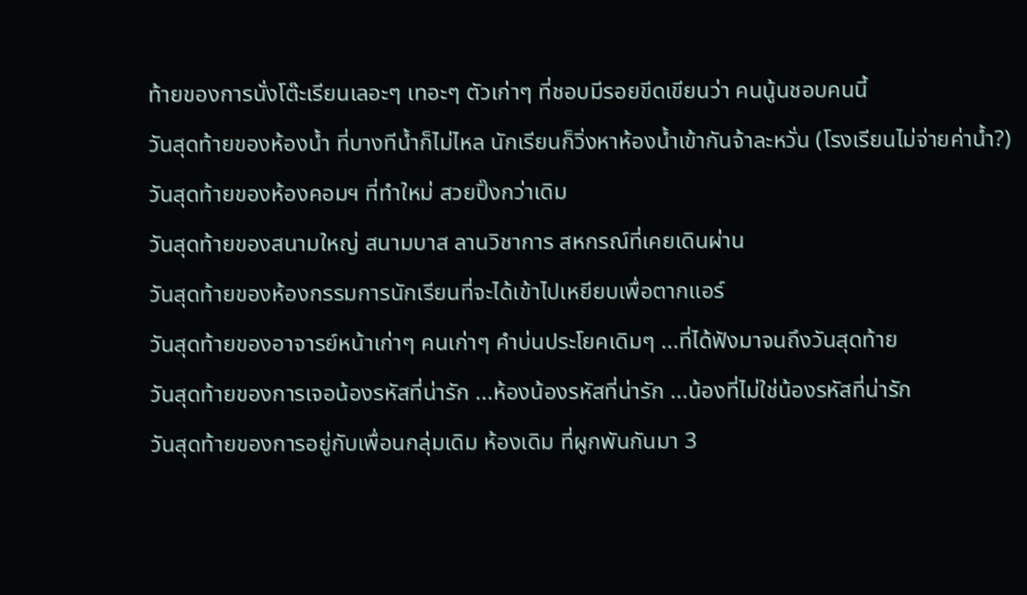ท้ายของการนั่งโต๊ะเรียนเลอะๆ เทอะๆ ตัวเก่าๆ ที่ชอบมีรอยขีดเขียนว่า คนนู้นชอบคนนี้
วันสุดท้ายของห้องน้ำ ที่บางทีน้ำก็ไม่ไหล นักเรียนก็วิ่งหาห้องน้ำเข้ากันจ้าละหวั่น (โรงเรียนไม่จ่ายค่าน้ำ?)
วันสุดท้ายของห้องคอมฯ ที่ทำใหม่ สวยปิ๊งกว่าเดิม
วันสุดท้ายของสนามใหญ่ สนามบาส ลานวิชาการ สหกรณ์ที่เคยเดินผ่าน
วันสุดท้ายของห้องกรรมการนักเรียนที่จะได้เข้าไปเหยียบเพื่อตากแอร์
วันสุดท้ายของอาจารย์หน้าเก่าๆ คนเก่าๆ คำบ่นประโยคเดิมๆ ...ที่ได้ฟังมาจนถึงวันสุดท้าย
วันสุดท้ายของการเจอน้องรหัสที่น่ารัก ...ห้องน้องรหัสที่น่ารัก ...น้องที่ไม่ใช่น้องรหัสที่น่ารัก
วันสุดท้ายของการอยู่กับเพื่อนกลุ่มเดิม ห้องเดิม ที่ผูกพันกันมา 3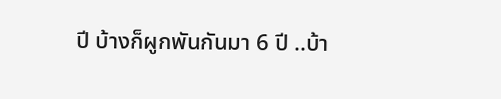ปี บ้างก็ผูกพันกันมา 6 ปี ..บ้า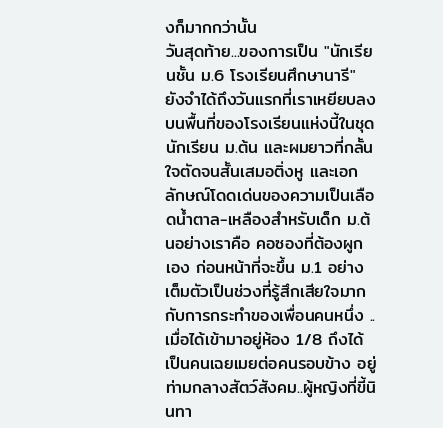งก็มากกว่านั้น
วันสุดท้าย...ของการเป็น "นักเรียนชั้น ม.6 โรงเรียนศึกษานารี"
ยังจำได้ถึงวันแรกที่เราเหยียบลงบนพื้นที่ของโรงเรียนแห่งนี้ในชุดนักเรียน ม.ต้น และผมยาวที่กลั้นใจตัดจนสั้นเสมอติ่งหู และเอกลักษณ์โดดเด่นของความเป็นเลือดน้ำตาล-เหลืองสำหรับเด็ก ม.ต้นอย่างเราคือ คอซองที่ต้องผูกเอง ก่อนหน้าที่จะขึ้น ม.1 อย่างเต็มตัวเป็นช่วงที่รู้สึกเสียใจมากกับการกระทำของเพื่อนคนหนึ่ง ..เมื่อได้เข้ามาอยู่ห้อง 1/8 ถึงได้เป็นคนเฉยเมยต่อคนรอบข้าง อยู่ท่ามกลางสัตว์สังคม..ผู้หญิงที่ขี้นินทา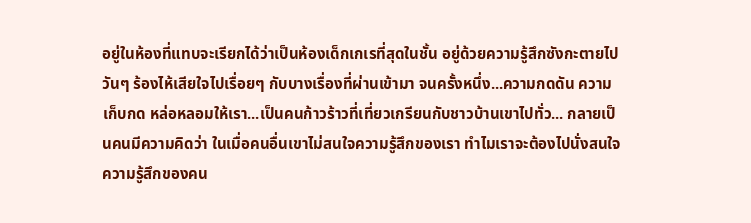อยู่ในห้องที่แทบจะเรียกได้ว่าเป็นห้องเด็กเกเรที่สุดในชั้น อยู่ด้วยความรู้สึกซังกะตายไปวันๆ ร้องไห้เสียใจไปเรื่อยๆ กับบางเรื่องที่ผ่านเข้ามา จนครั้งหนึ่ง...ความกดดัน ความเก็บกด หล่อหลอมให้เรา...เป็นคนก้าวร้าวที่เที่ยวเกรียนกับชาวบ้านเขาไปทั่ว... กลายเป็นคนมีความคิดว่า ในเมื่อคนอื่นเขาไม่สนใจความรู้สึกของเรา ทำไมเราจะต้องไปนั่งสนใจความรู้สึกของคน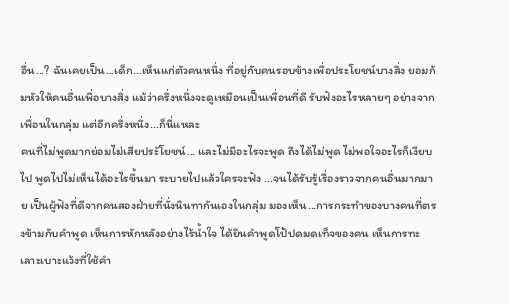อื่น...? ฉันเคยเป็น...เด็ก...เห็นแก่ตัวคนหนึ่ง ที่อยู่กับคนรอบข้างเพื่อประโยชน์บางสิ่ง ยอมก้มหัวให้คนอื่นเพื่อบางสิ่ง แม้ว่าครึ่งหนึ่งจะดูเหมือนเป็นเพื่อนที่ดี รับฟังอะไรหลายๆ อย่างจากเพื่อนในกลุ่ม แต่อีกครึ่งหนึ่ง...ก็นี่แหละ
คนที่ไม่พูดมากย่อมไม่เสียประัโยชน์... และไม่มีอะไรจะพูด ถึงได้ไม่พูด ไม่พอใจอะไรก็เงียบไป พูดไปไม่เห็นได้อะไรขึ้นมา ระบายไปแล้วใครจะฟัง ...จนได้รับรู้เรื่องราวจากคนอื่นมากมาย เป็นผู้ฟังที่ดีจากคนสองฝ่ายที่นั่งนินทากันเองในกลุ่ม มองเห็น...การกระทำของบางคนที่ตรงข้ามกับคำพูด เห็นการหักหลังอย่างไร้น้ำใจ ได้ยินคำพูดโป้ปดมดเท็จของคน เห็นการทะเลาะเบาะแว้งที่ใช้คำ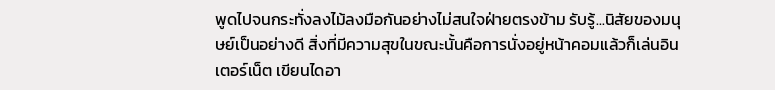พูดไปจนกระทั่งลงไม้ลงมือกันอย่างไม่สนใจฝ่ายตรงข้าม รับรู้...นิสัยของมนุษย์เป็นอย่างดี สิ่งที่มีความสุขในขณะนั้นคือการนั่งอยู่หน้าคอมแล้วก็เล่นอินเตอร์เน็ต เขียนไดอา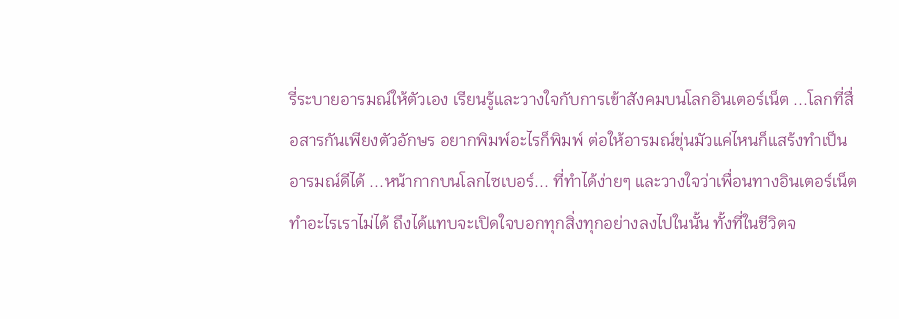รี่ระบายอารมณ์ให้ตัวเอง เรียนรู้และวางใจกับการเข้าสังคมบนโลกอินเตอร์เน็ต ...โลกที่สื่อสารกันเพียงตัวอักษร อยากพิมพ์อะไรก็พิมพ์ ต่อให้อารมณ์ขุ่นมัวแค่ไหนก็แสร้งทำเป็นอารมณ์ดีได้ ...หน้ากากบนโลกไซเบอร์... ที่ทำได้ง่ายๆ และวางใจว่าเพื่อนทางอินเตอร์เน็ตทำอะไรเราไม่ได้ ถึงได้แทบจะเปิดใจบอกทุกสิ่งทุกอย่างลงไปในนั้น ทั้งที่ในชีวิตจ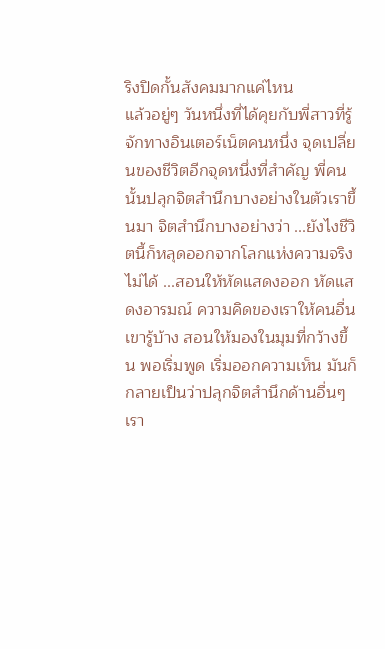ริงปิดกั้นสังคมมากแค่ไหน
แล้วอยู่ๆ วันหนึ่งที่ได้คุยกับพี่สาวที่รู้จักทางอินเตอร์เน็ตคนหนึ่ง จุดเปลี่ยนของชีวิตอีกจุดหนึ่งที่สำคัญ พี่คนนั้นปลุกจิตสำนึกบางอย่างในตัวเราขึ้นมา จิตสำนึกบางอย่างว่า ...ยังไงชีวิตนี้ก็หลุดออกจากโลกแห่งความจริงไม่ได้ ...สอนให้หัดแสดงออก หัดแสดงอารมณ์ ความคิดของเราให้คนอื่นเขารู้บ้าง สอนให้มองในมุมที่กว้างขึ้น พอเริ่มพูด เริ่มออกความเห็น มันก็กลายเป็นว่าปลุกจิตสำนึกด้านอื่นๆ เรา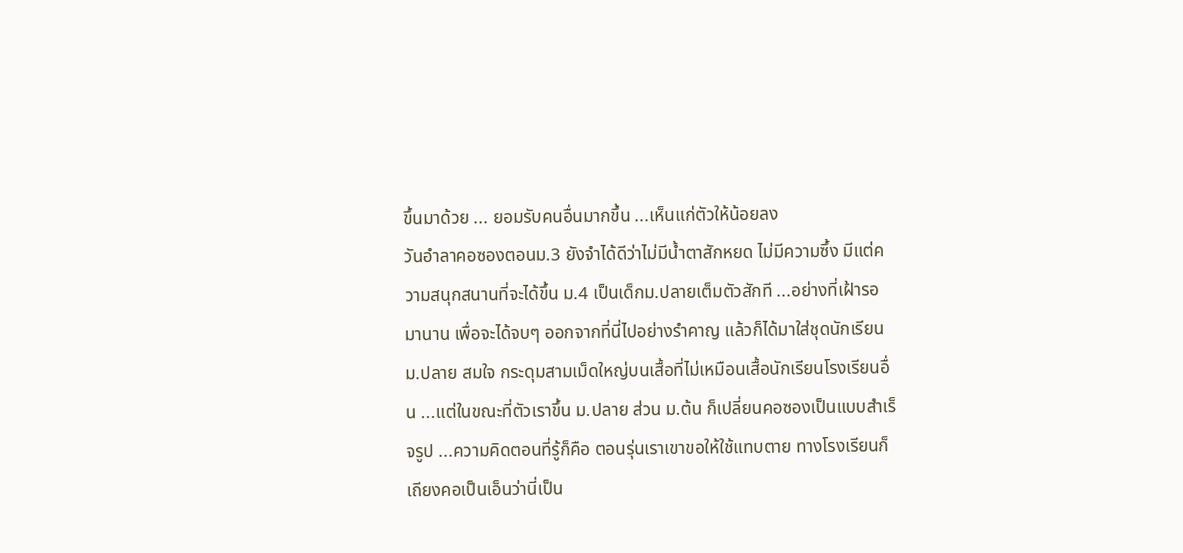ขึ้นมาด้วย ... ยอมรับคนอื่นมากขึ้น ...เห็นแก่ตัวให้น้อยลง
วันอำลาคอซองตอนม.3 ยังจำได้ดีว่าไม่มีน้ำตาสักหยด ไม่มีความซึ้ง มีแต่ความสนุกสนานที่จะได้ขึ้น ม.4 เป็นเด็กม.ปลายเต็มตัวสักที ...อย่างที่เฝ้ารอมานาน เพื่อจะได้จบๆ ออกจากที่นี่ไปอย่างรำคาญ แล้วก็ได้มาใส่ชุดนักเรียน ม.ปลาย สมใจ กระดุมสามเม็ดใหญ่บนเสื้อที่ไม่เหมือนเสื้อนักเรียนโรงเรียนอื่น ...แต่ในขณะที่ตัวเราขึ้น ม.ปลาย ส่วน ม.ต้น ก็เปลี่ยนคอซองเป็นแบบสำเร็จรูป ...ความคิดตอนที่รู้ก็คือ ตอนรุ่นเราเขาขอให้ใช้แทบตาย ทางโรงเรียนก็เถียงคอเป็นเอ็นว่านี่เป็น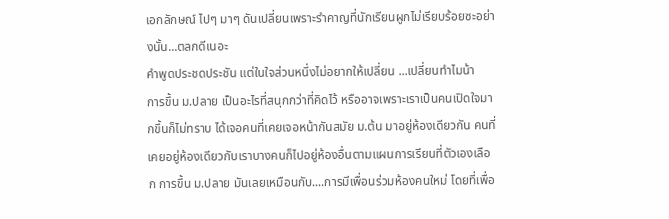เอกลักษณ์ ไปๆ มาๆ ดันเปลี่ยนเพราะรำคาญที่นักเรียนผูกไม่เรียบร้อยซะอย่างนั้น...ตลกดีเนอะ
คำพูดประชดประชัน แต่ในใจส่วนหนึ่งไม่อยากให้เปลี่ยน ...เปลี่ยนทำไมน้า
การขึ้น ม.ปลาย เป็นอะไรที่สนุกกว่าที่คิดไว้ หรืออาจเพราะเราเป็นคนเปิดใจมากขึ้นก็ไม่ทราบ ได้เจอคนที่เคยเจอหน้ากันสมัย ม.ต้น มาอยู่ห้องเดียวกัน คนที่เคยอยู่ห้องเดียวกับเราบางคนก็ไปอยู่ห้องอื่นตามแผนการเรียนที่ตัวเองเลือก การขึ้น ม.ปลาย มันเลยเหมือนกับ....การมีเพื่อนร่วมห้องคนใหม่ โดยที่เพื่อ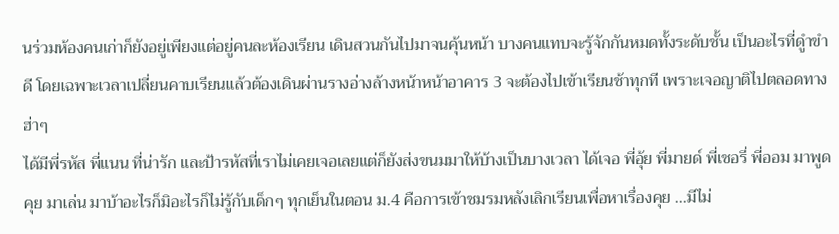นร่วมห้องคนเก่าก็ยังอยู่เพียงแต่อยู่คนละห้องเรียน เดินสวนกันไปมาจนคุ้นหน้า บางคนแทบจะรู้จักกันหมดทั้งระดับชั้น เป็นอะไรที่ดูำขำดี โดยเฉพาะเวลาเปลี่ยนคาบเรียนแล้วต้องเดินผ่านรางอ่างล้างหน้าหน้าอาคาร 3 จะต้องไปเข้าเรียนช้าทุกที เพราะเจอญาติไปตลอดทาง ฮ่าๆ
ได้มีพี่รหัส พี่แนน ที่น่ารัก และป้ารหัสที่เราไม่เคยเจอเลยแต่ก็ยังส่งขนมมาให้บ้างเป็นบางเวลา ได้เจอ พี่อุ้ย พี่มายด์ พี่เชอรี่ พี่ออม มาพูดคุย มาเล่น มาบ้าอะไรก็มิอะไรก็ไม่รู้กับเด็กๆ ทุกเย็นในตอน ม.4 คือการเข้าชมรมหลังเลิกเรียนเพื่อหาเรื่องคุย ...มีไม่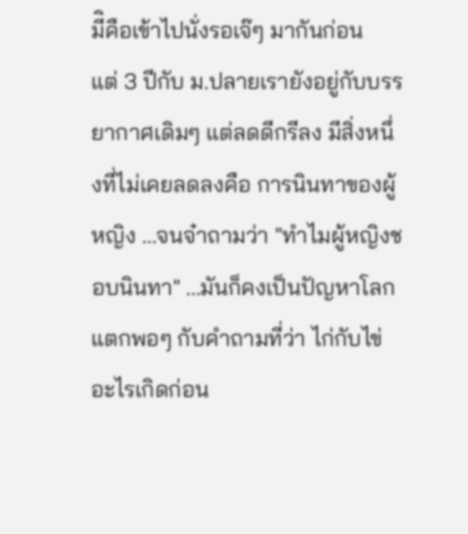มีิคือเข้าไปนั่งรอเจ๊ๆ มากันก่อน
แต่ 3 ปีกับ ม.ปลายเรายังอยู่กับบรรยากาศเดิมๆ แต่ลดดีกรีลง มีสิ่งหนึ่งที่ไม่เคยลดลงคือ การนินทาของผู้หญิง ...จนจ๋าถามว่า "ทำไมผู้หญิงชอบนินทา" ...มันก็คงเป็นปัญหาโลกแตกพอๆ กับคำถามที่ว่า ไก่กับไข่อะไรเกิดก่อน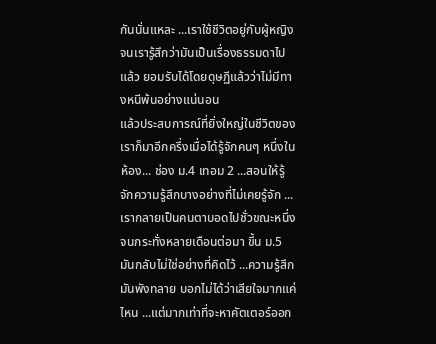กันนั่นแหละ ...เราใช้ชีวิตอยู่กับผู้หญิงจนเรารู้สึกว่ามันเป็นเรื่องธรรมดาไปแล้ว ยอมรับได้โดยดุษฏีแล้วว่าไม่มีทางหนีพ้นอย่างแน่นอน
แล้วประสบการณ์ที่ยิ่งใหญ่ในชีวิตของเราก็มาอีกครึ่งเมื่อได้รู้จักคนๆ หนึ่งในห้อง... ช่อง ม.4 เทอม 2 ...สอนให้รู้จักความรู้สึกบางอย่างที่ไม่เคยรู้จัก ...เรากลายเป็นคนตาบอดไปชั่วขณะหนึ่ง จนกระทั่งหลายเดือนต่อมา ขึ้น ม.5 มันกลับไม่ใช่อย่างที่คิดไว้ ...ความรู้สึกมันพังทลาย บอกไม่ได้ว่าเสียใจมากแค่ไหน ...แต่มากเท่าที่จะหาคัตเตอร์ออก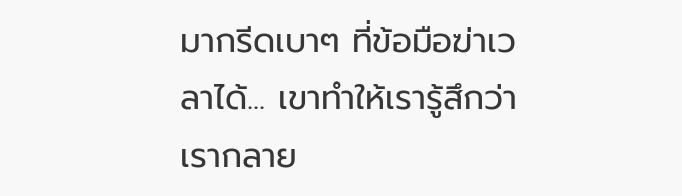มากรีดเบาๆ ที่ข้อมือฆ่าเวลาได้... เขาทำให้เรารู้สึกว่าเรากลาย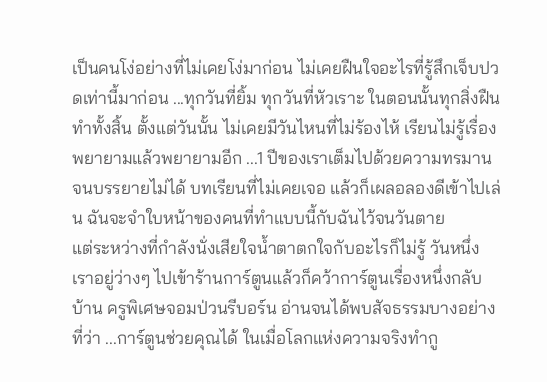เป็นคนโง่อย่างที่ไม่เคยโง่มาก่อน ไม่เคยฝืนใจอะไรที่รู้สึกเจ็บปวดเท่านี้มาก่อน ...ทุกวันที่ยิ้ม ทุกวันที่หัวเราะ ในตอนนั้นทุกสิ่งฝืนทำทั้งสิ้น ตั้งแต่วันนั้น ไม่เคยมีวันไหนที่ไม่ร้องไห้ เรียนไม่รู้เรื่อง พยายามแล้วพยายามอีก ...1 ปีของเราเต็มไปด้วยความทรมานจนบรรยายไม่ได้ บทเรียนที่ไม่เคยเจอ แล้วก็เผลอลองดีเข้าไปเล่น ฉันจะจำใบหน้าของคนที่ทำแบบนี้กับฉันไว้จนวันตาย
แต่ระหว่างที่กำลังนั่งเสียใจน้ำตาตกใจกับอะไรก็ไม่รู้ วันหนึ่งเราอยู่ว่างๆ ไปเข้าร้านการ์ตูนแล้วก็คว้าการ์ตูนเรื่องหนึ่งกลับบ้าน ครูพิเศษจอมป่วนรีบอร์น อ่านจนได้พบสัจธรรมบางอย่างที่ว่า ...การ์ตูนช่วยคุณได้ ในเมื่อโลกแห่งความจริงทำกู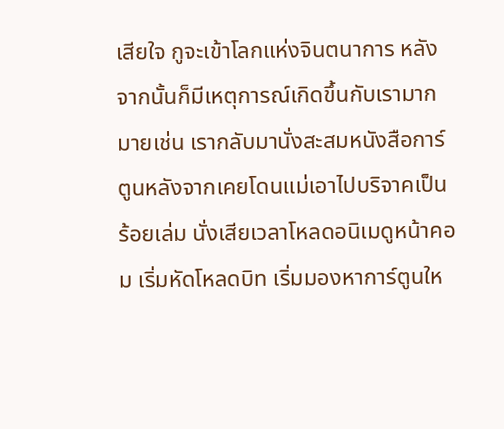เสียใจ กูจะเข้าโลกแห่งจินตนาการ หลังจากนั้นก็มีเหตุการณ์เกิดขึ้นกับเรามากมายเช่น เรากลับมานั่งสะสมหนังสือการ์ตูนหลังจากเคยโดนแม่เอาไปบริจาคเป็นร้อยเล่ม นั่งเสียเวลาโหลดอนิเมดูหน้าคอม เริ่มหัดโหลดบิท เริ่มมองหาการ์ตูนให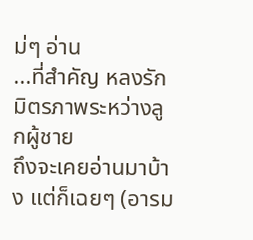ม่ๆ อ่าน
...ที่สำคัญ หลงรักมิตรภาพระหว่างลูกผู้ชาย
ถึงจะเคยอ่านมาบ้าง แต่ก็เฉยๆ (อารม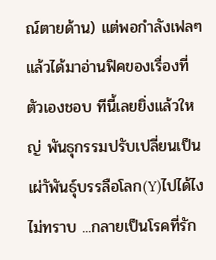ณ์ตายด้าน) แต่พอกำลังเฟลๆ แล้วได้มาอ่านฟิคของเรื่องที่ตัวเองชอบ ทีนี้เลยยิ่งแล้วใหญ่ พันธุกรรมปรับเปลี่ยนเป็นเผ่าัพันธุ์บรรลือโลก(Y)ไปได้ไงไม่ทราบ ...กลายเป็นโรคที่รัก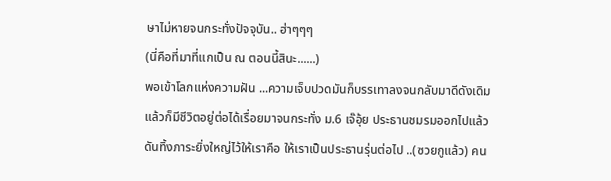ษาไม่หายจนกระทั่งปัจจุบัน.. ฮ่าๆๆๆ
(นี่คือที่มาที่แกเป็น ณ ตอนนี้สินะ......)
พอเข้าโลกแห่งความฝัน ...ความเจ็บปวดมันก็บรรเทาลงจนกลับมาดีดังเดิม แล้วก็มีชีวิตอยู่ต่อได้เรื่อยมาจนกระทั่ง ม.6 เจ๊อุ้ย ประธานชมรมออกไปแล้ว ดันทิ้งภาระยิ่งใหญ่ไว้ให้เราคือ ให้เราเป็นประธานรุ่นต่อไป ..(ซวยกูแล้ว) คน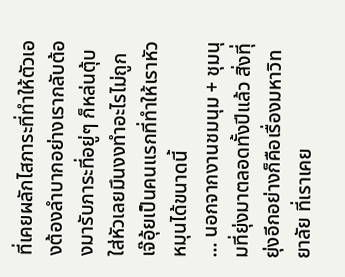ที่เคยผลักไสภาระที่ทำให้ตัวเองต้องลำบากอย่างเรากลับต้องมารับภาระที่อยู่ๆ ก็หล่นตุ้บใส่หัวเลยมึนงงทำอะไรไม่ถูก เจ๊อุ้ยเป็นคนแรกที่ทำให้เราหัวหมุนได้ขนาดนี้
... นอกจากงานชมนุม + ชุมนุมที่ยุ่งมาตลอดทั้งปีแล้ว สิ่งทีุ่ยุ่งอีกอย่างก็คือเรื่องมหาวิทยาลัย ที่เราเคย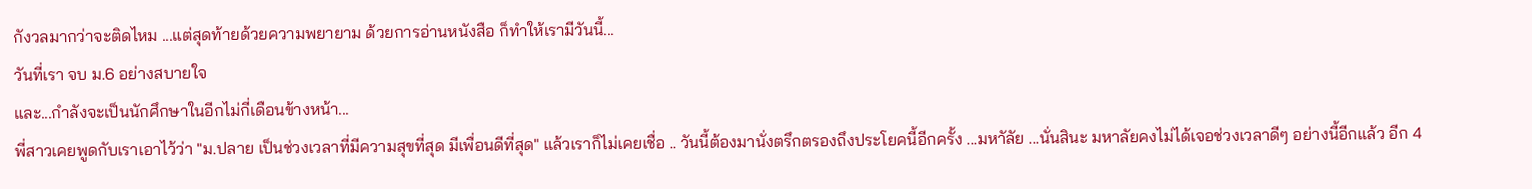กังวลมากว่าจะติดไหม ...แต่สุดท้ายด้วยความพยายาม ด้วยการอ่านหนังสือ ก็ทำให้เรามีวันนี้...
วันที่เรา จบ ม.6 อย่างสบายใจ
และ...กำลังจะเป็นนักศึกษาในอีกไม่กี่เดือนข้างหน้า...
พี่สาวเคยพูดกับเราเอาไว้ว่า "ม.ปลาย เป็นช่วงเวลาที่มีความสุขที่สุด มีเพื่อนดีที่สุด" แล้วเราก็ไม่เคยเชื่อ .. วันนี้ต้องมานั่งตรึกตรองถึงประโยคนี้อีกครั้ง ...มหาัลัย ...นั่นสินะ มหาลัยคงไม่ได้เจอช่วงเวลาดีๆ อย่างนี้อีกแล้ว อีก 4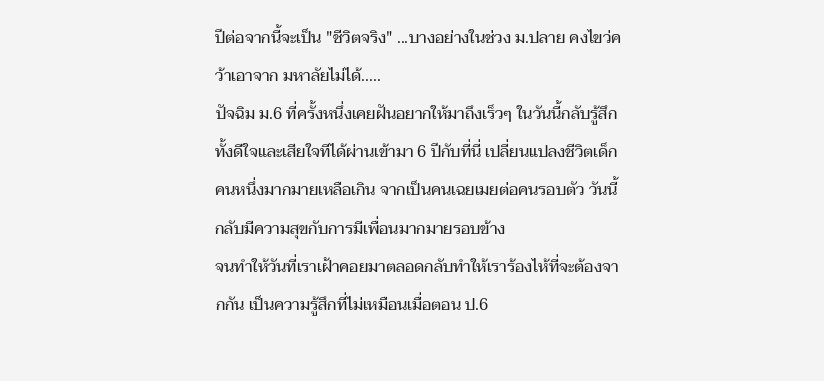ปีต่อจากนี้จะเป็น "ชีวิตจริง" ...บางอย่างในช่วง ม.ปลาย คงไขว่คว้าเอาจาก มหาลัยไม่ได้.....
ปัจฉิม ม.6 ที่ครั้งหนึ่งเคยฝันอยากให้มาถึงเร็วๆ ในวันนี้กลับรู้สึกทั้งดีใจและเสียใจทีได้ผ่านเข้ามา 6 ปีกับที่นี่ เปลี่ยนแปลงชีวิตเด็กคนหนึ่งมากมายเหลือเกิน จากเป็นคนเฉยเมยต่อคนรอบตัว วันนี้กลับมีความสุขกับการมีเพื่อนมากมายรอบข้าง
จนทำให้วันที่เราเฝ้าคอยมาตลอดกลับทำให้เราร้องไห้ที่จะต้องจากกัน เป็นความรู้สึกที่ไม่เหมือนเมื่อตอน ป.6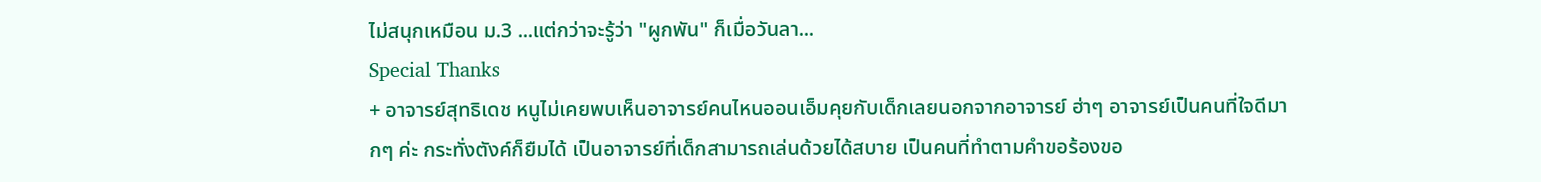ไม่สนุกเหมือน ม.3 ...แต่กว่าจะรู้ว่า "ผูกพัน" ก็เมื่อวันลา...
Special Thanks
+ อาจารย์สุทธิเดช หนูไม่เคยพบเห็นอาจารย์คนไหนออนเอ็มคุยกับเด็กเลยนอกจากอาจารย์ ฮ่าๆ อาจารย์เป็นคนที่ใจดีมากๆ ค่ะ กระทั่งตังค์ก็ยืมได้ เป็นอาจารย์ที่เด็กสามารถเล่นด้วยได้สบาย เป็นคนที่ทำตามคำขอร้องขอ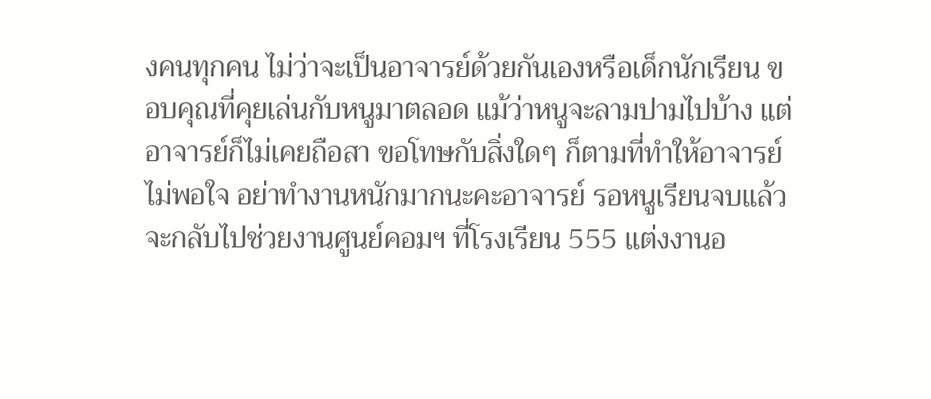งคนทุกคน ไม่ว่าจะเป็นอาจารย์ด้วยกันเองหรือเด็กนักเรียน ขอบคุณที่คุยเล่นกับหนูมาตลอด แม้ว่าหนูจะลามปามไปบ้าง แต่อาจารย์ก็ไม่เคยถือสา ขอโทษกับสิ่งใดๆ ก็ตามที่ทำให้อาจารย์ไม่พอใจ อย่าทำงานหนักมากนะคะอาจารย์ รอหนูเรียนจบแล้วจะกลับไปช่วยงานศูนย์คอมฯ ที่โรงเรียน 555 แต่งงานอ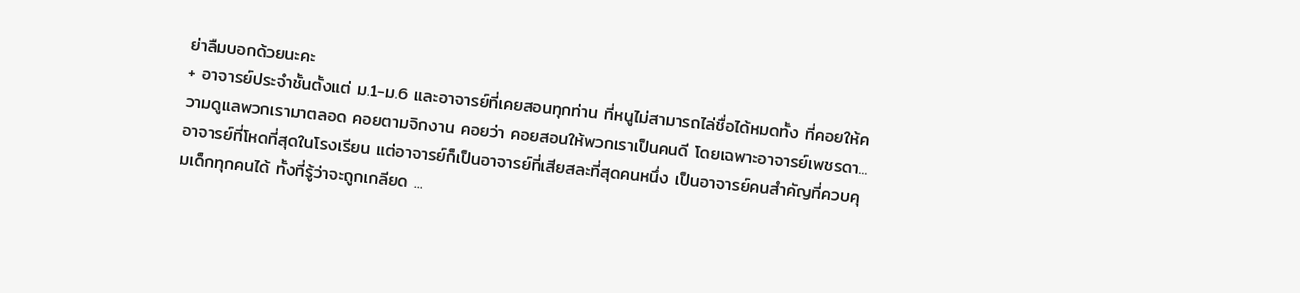ย่าลืมบอกด้วยนะคะ
+ อาจารย์ประจำชั้นตั้งแต่ ม.1-ม.6 และอาจารย์ที่เคยสอนทุกท่าน ที่หนูไม่สามารถไล่ชื่อได้หมดทั้ง ที่คอยให้ความดูแลพวกเรามาตลอด คอยตามจิกงาน คอยว่า คอยสอนให้พวกเราเป็นคนดี โดยเฉพาะอาจารย์เพชรดา...อาจารย์ที่โหดที่สุดในโรงเรียน แต่อาจารย์ก็เป็นอาจารย์ที่เสียสละที่สุดคนหนึ่ง เป็นอาจารย์คนสำคัญที่ควบคุมเด็กทุกคนได้ ทั้งที่รู้ว่าจะถูกเกลียด ...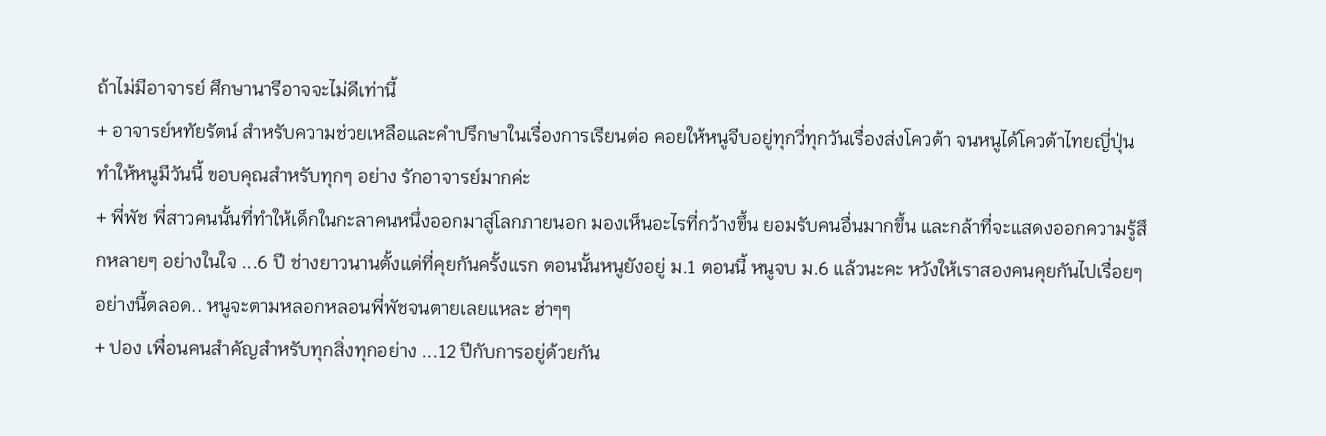ถ้าไม่มีอาจารย์ ศึกษานารีอาจจะไม่ดีเท่านี้
+ อาจารย์หทัยรัตน์ สำหรับความช่วยเหลือและคำปรึกษาในเรื่องการเรียนต่อ คอยให้หนูจีบอยู่ทุกวี่ทุกวันเรื่องส่งโควต้า จนหนูได้โควต้าไทยญี่ปุ่น ทำให้หนูมีวันนี้ ขอบคุณสำหรับทุกๆ อย่าง รักอาจารย์มากค่ะ
+ พี่พัช พี่สาวคนนั้นที่ทำให้เด็กในกะลาคนหนึ่งออกมาสู่โลกภายนอก มองเห็นอะไรที่กว้างขึ้น ยอมรับคนอื่นมากขึ้น และกล้าที่จะแสดงออกความรู้สึกหลายๆ อย่างในใจ ...6 ปี ช่างยาวนานตั้งแต่ที่คุยกันครั้งแรก ตอนนั้นหนูยังอยู่ ม.1 ตอนนี้ หนูจบ ม.6 แล้วนะคะ หวังให้เราสองคนคุยกันไปเรื่อยๆ อย่างนี้ตลอด.. หนูจะตามหลอกหลอนพี่พัชจนตายเลยแหละ ฮ่าๆๆ
+ ปอง เพื่อนคนสำคัญสำหรับทุกสิ่งทุกอย่าง ...12 ปีกับการอยู่ด้วยกัน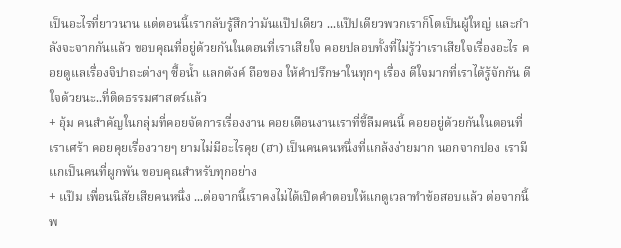เป็นอะไรที่ยาวนาน แต่ตอนนี้เรากลับรู้สึกว่ามันแป๊ปเดียว ...แป๊ปเดียวพวกเราก็โตเป็นผู้ใหญ่ และกำลังจะจากกันแล้ว ขอบคุณที่อยู่ด้วยกันในตอนที่เราเสียใจ คอยปลอบทั้งที่ไม่รู้ว่าเราเสียใจเรื่องอะไร คอยดูแลเรื่องจิปาถะต่างๆ ซื้อน้ำ แลกตังค์ ถือของ ให้คำปรึกษาในทุกๆ เรื่อง ดีใจมากที่เราได้รู้จักกัน ดีใจด้วยนะ..ที่ติดธรรมศาสตร์แล้ว
+ อุ้ม คนสำคัญในกลุ่มที่คอยจัดการเรื่องงาน คอยเตือนงานเราที่ขี้ลืมคนนี้ คอยอยู่ด้วยกันในตอนที่เราเศร้า คอยคุยเรื่องวายๆ ยามไม่มีอะไรคุย (ฮา) เป็นคนคนหนึ่งที่แกล้งง่ายมาก นอกจากปอง เรามีแกเป็นคนที่ผูกพัน ขอบคุณสำหรับทุกอย่าง
+ แป๊ม เพื่อนนิสัยเสียคนหนึ่ง ...ต่อจากนี้เราคงไม่ได้เปิดคำตอบให้แกดูเวลาทำข้อสอบแล้ว ต่อจากนี้ พ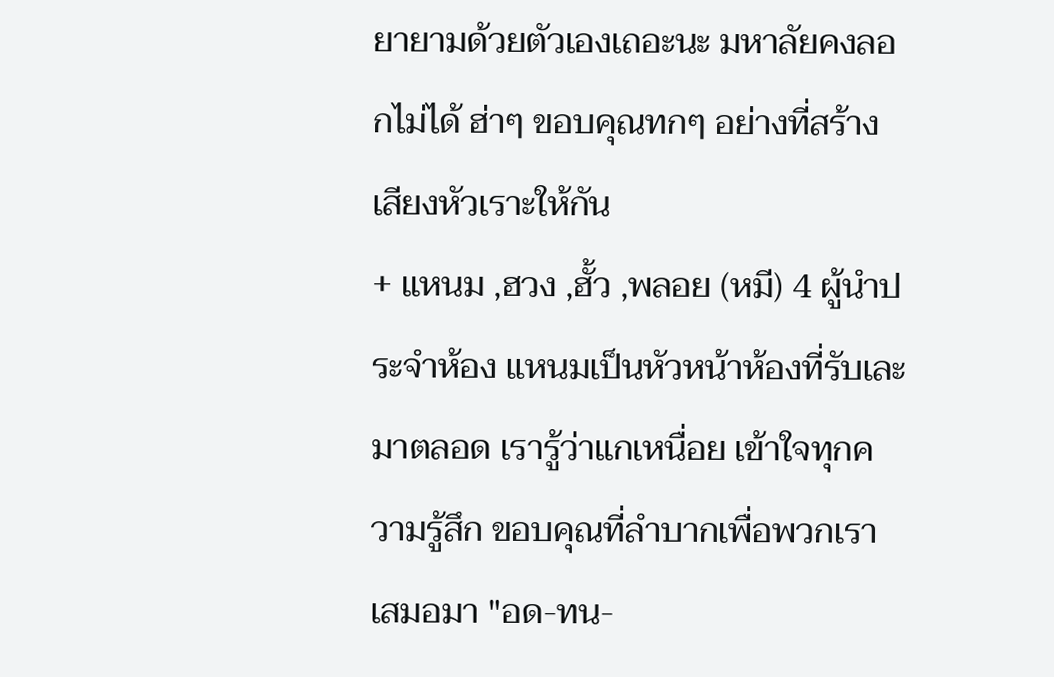ยายามด้วยตัวเองเถอะนะ มหาลัยคงลอกไม่ได้ ฮ่าๆ ขอบคุณทกๆ อย่างที่สร้างเสียงหัวเราะให้กัน
+ แหนม ,ฮวง ,ฮั้ว ,พลอย (หมี) 4 ผู้นำประจำห้อง แหนมเป็นหัวหน้าห้องที่รับเละมาตลอด เรารู้ว่าแกเหนื่อย เข้าใจทุกความรู้สึก ขอบคุณที่ลำบากเพื่อพวกเราเสมอมา "อด-ทน-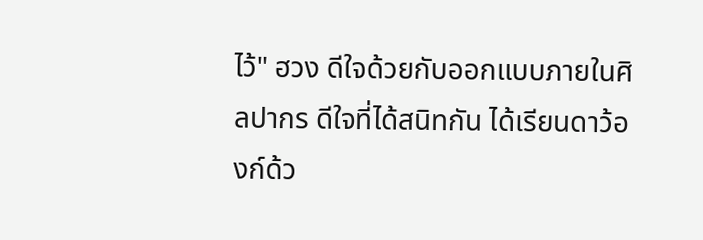ไว้" ฮวง ดีใจด้วยกับออกแบบภายในศิลปากร ดีใจที่ได้สนิทกัน ได้เรียนดาว้องก์ด้ว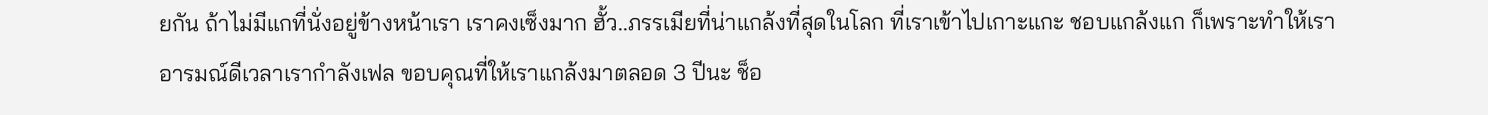ยกัน ถ้าไม่มีแกที่นั่งอยู่ข้างหน้าเรา เราคงเซ็งมาก ฮั้ว..ภรรเมียที่น่าแกล้งที่สุดในโลก ที่เราเข้าไปเกาะแกะ ชอบแกล้งแก ก็เพราะทำให้เราอารมณ์ดีเวลาเรากำลังเฟล ขอบคุณที่ให้เราแกล้งมาตลอด 3 ปีนะ ช็อ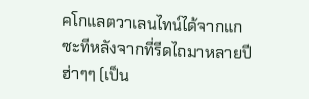คโกแลตวาเลนไทน์ได้จากแกซะทีหลังจากที่รีดไถมาหลายปี ฮ่าๆๆ (เป็น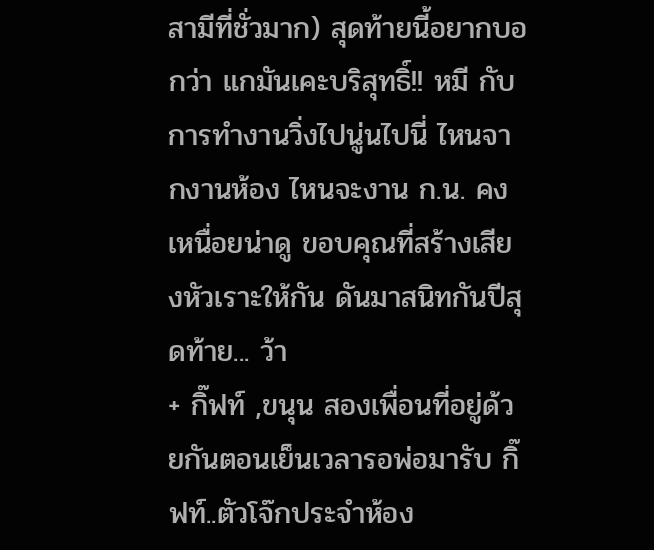สามีที่ชั่วมาก) สุดท้ายนี้อยากบอกว่า แกมันเคะบริสุทธิ์!! หมี กับการทำงานวิ่งไปนู่นไปนี่ ไหนจากงานห้อง ไหนจะงาน ก.น. คงเหนื่อยน่าดู ขอบคุณที่สร้างเสียงหัวเราะให้กัน ดันมาสนิทกันปีสุดท้าย... ว้า
+ กิ๊ฟท์ ,ขนุน สองเพื่อนที่อยู่ด้วยกันตอนเย็นเวลารอพ่อมารับ กิ๊ฟท์..ตัวโจ๊กประจำห้อง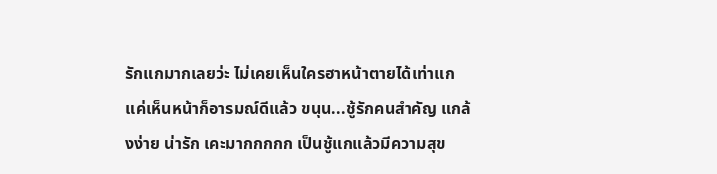รักแกมากเลยว่ะ ไม่เคยเห็นใครฮาหน้าตายได้เท่าแก แค่เห็นหน้าก็อารมณ์ดีแล้ว ขนุน...ชู้รักคนสำคัญ แกล้งง่าย น่ารัก เคะมากกกกก เป็นชู้แกแล้วมีความสุข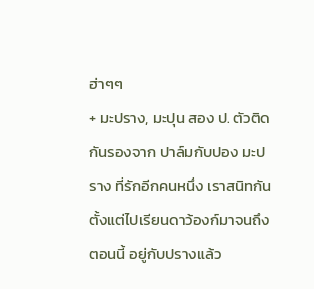ฮ่าๆๆ
+ มะปราง, มะปุน สอง ป. ตัวติดกันรองจาก ปาล์มกับปอง มะปราง ที่รักอีกคนหนึ่ง เราสนิทกันตั้งแต่ไปเรียนดาว้องก์มาจนถึงตอนนี้ อยู่กับปรางแล้ว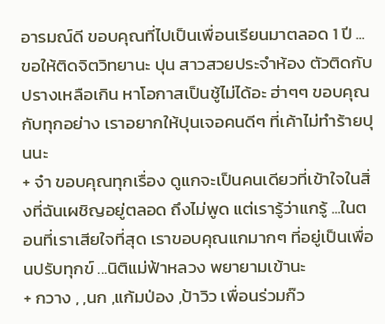อารมณ์ดี ขอบคุณที่ไปเป็นเพื่อนเรียนมาตลอด 1 ปี ...ขอให้ติดจิตวิทยานะ ปุน สาวสวยประจำห้อง ตัวติดกับปรางเหลือเกิน หาโอกาสเป็นชู้ไม่ได้อะ ฮ่าๆๆ ขอบคุณกับทุกอย่าง เราอยากให้ปุนเจอคนดีๆ ที่เค้าไม่ทำร้ายปุนนะ
+ จ๋า ขอบคุณทุกเรื่อง ดูแกจะเป็นคนเดียวที่เข้าใจในสิ่งที่ฉันเผชิญอยู่ตลอด ถึงไม่พูด แต่เรารู้ว่าแกรู้ ...ในตอนที่เราเสียใจที่สุด เราขอบคุณแกมากๆ ที่อยู่เป็นเพื่อนปรับทุกข์ ...นิติแม่ฟ้าหลวง พยายามเข้านะ
+ กวาง , ,นก ,แก้มป่อง ,ป้าวิว เพื่อนร่วมก๊ว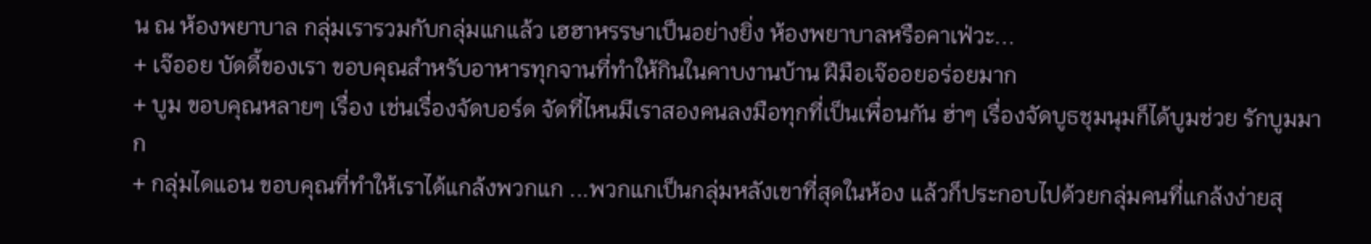น ณ ห้องพยาบาล กลุ่มเรารวมกับกลุ่มแกแล้ว เฮฮาหรรษาเป็นอย่างยิ่ง ห้องพยาบาลหรือคาเฟ่วะ...
+ เจ๊ออย บัดดี้ของเรา ขอบคุณสำหรับอาหารทุกจานที่ทำให้กินในคาบงานบ้าน ฝีมือเจ๊ออยอร่อยมาก
+ บูม ขอบคุณหลายๆ เรื่อง เช่นเรื่องจัดบอร์ด จัดที่ไหนมีเราสองคนลงมือทุกที่เป็นเพื่อนกัน ฮ่าๆ เรื่องจัดบูธชุมนุมก็ได้บูมช่วย รักบูมมาก
+ กลุ่มไดแอน ขอบคุณที่ทำให้เราได้แกล้งพวกแก ...พวกแกเป็นกลุ่มหลังเขาที่สุดในห้อง แล้วก็ประกอบไปด้วยกลุ่มคนที่แกล้งง่ายสุ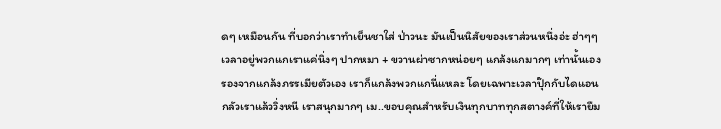ดๆ เหมือนกัน ที่บอกว่าเราทำเย็นชาใส่ ป่าวนะ มันเป็นนิสัยของเราส่วนหนึ่งอ่ะ ฮ่าๆๆเวลาอยู่พวกแกเราแค่นิ่งๆ ปากหมา + ขวานผ่าซากหน่อยๆ แกล้งแกมากๆ เท่านั้นเอง รองจากแกล้งภรรเมียตัวเอง เราก็แกล้งพวกแกนี่แหละ โดยเฉพาะเวลาปุ๊กกับไดแอนกลัวเราแล้ววิ่งหนี เราสนุกมากๆ เม..ขอบคุณสำหรับเงินทุกบาททุกสตางค์ที่ให้เรายืม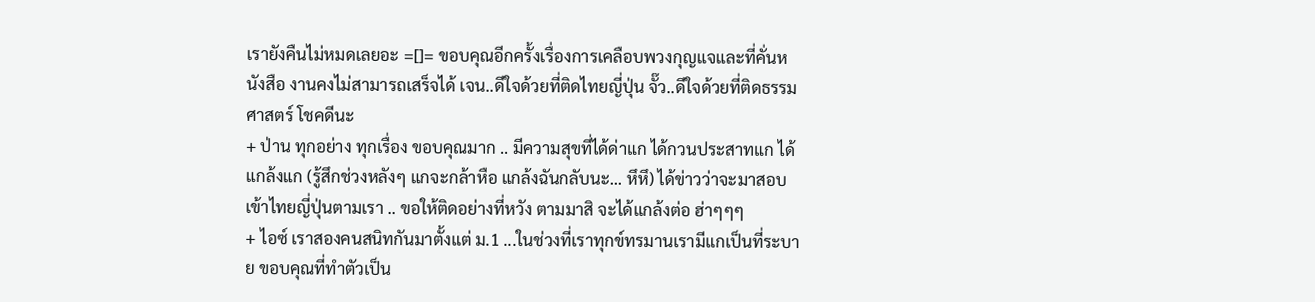เรายังคืนไม่หมดเลยอะ =[]= ขอบคุณอีกครั้งเรื่องการเคลือบพวงกุญแจและที่คั่นหนังสือ งานคงไม่สามารถเสร็จได้ เจน..ดีใจด้วยที่ติดไทยญี่ปุ่น จั๊ว..ดีใจด้วยที่ติดธรรมศาสตร์ โชคดีนะ
+ ป่าน ทุกอย่าง ทุกเรื่อง ขอบคุณมาก .. มีความสุขที่ได้ด่าแก ได้กวนประสาทแก ได้แกล้งแก (รู้สึกช่วงหลังๆ แกจะกล้าหือ แกล้งฉันกลับนะ... หึหึ) ได้ข่าวว่าจะมาสอบเข้าไทยญี่ปุ่นตามเรา .. ขอให้ติดอย่างที่หวัง ตามมาสิ จะได้แกล้งต่อ ฮ่าๆๆๆ
+ ไอซ์ เราสองคนสนิทกันมาตั้งแต่ ม.1 ...ในช่วงที่เราทุกข์ทรมานเรามีแกเป็นที่ระบาย ขอบคุณที่ทำตัวเป็น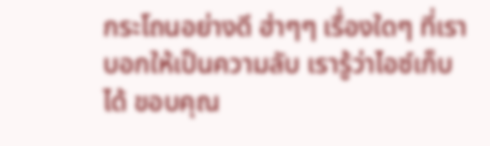กระโถนอย่างดี ฮ่าๆๆ เรื่องใดๆ ที่เราบอกให้เป็นความลับ เรารู้ว่าไอซ์เก็บได้ ขอบคุณ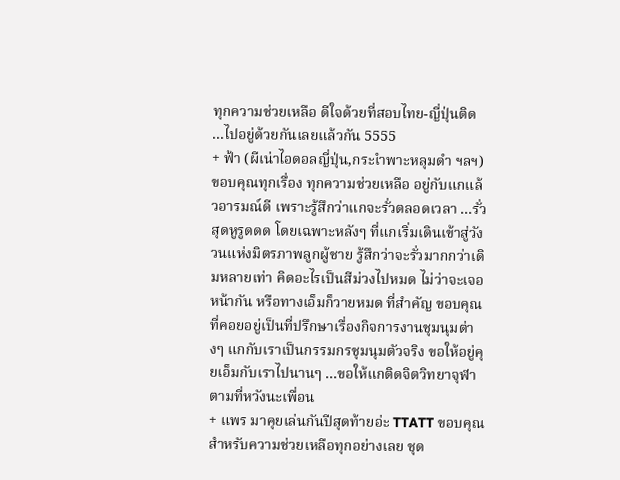ทุกความช่วยเหลือ ดีใจด้วยที่สอบไทย-ญี่ปุ่นติด ...ไปอยู่ด้วยกันเลยแล้วกัน 5555
+ ฟ้า (ผีเน่าไอดอลญี่ปุ่น,กระเำพาะหลุมดำ ฯลฯ) ขอบคุณทุกเรื่อง ทุกความช่วยเหลือ อยู่กับแกแล้วอารมณ์ดี เพราะรู้สึกว่าแกจะรั่วตลอดเวลา ...รั่วสุดหูรูดดด โดยเฉพาะหลังๆ ที่แกเริ่มเดินเข้าสู่วังวนแห่งมิตรภาพลูกผู้ชาย รู้สึกว่าจะรั่วมากกว่าเดิมหลายเท่า คิดอะไรเป็นสีม่วงไปหมด ไม่ว่าจะเจอหน้ากัน หรือทางเอ็มก็วายหมด ที่สำคัญ ขอบคุณที่คอยอยู่เป็นที่ปรึกษาเรื่องกิจการงานชุมนุมต่างๆ แกกับเราเป็นกรรมกรชุมนุมตัวจริง ขอให้อยู่คุยเอ็มกับเราไปนานๆ ...ขอให้แกติดจิตวิทยาจุฬาตามที่หวังนะเพื่อน
+ แพร มาคุยเล่นกันปีสุดท้ายอ่ะ TTATT ขอบคุณสำหรับความช่วยเหลือทุกอย่างเลย ชุด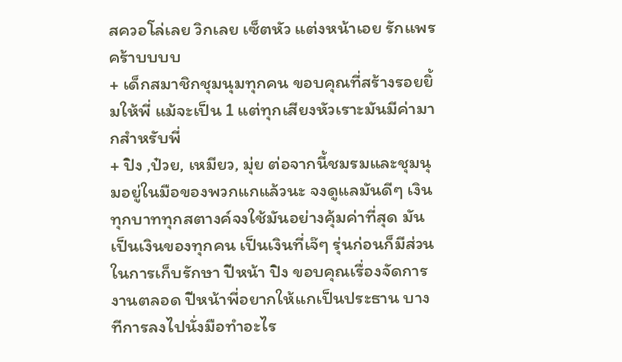สควอโล่เลย วิกเลย เซ็ตหัว แต่งหน้าเอย รักแพรคร้าบบบบ
+ เด็กสมาชิกชุมนุมทุกคน ขอบคุณที่สร้างรอยยิ้มให้พี่ แม้จะเป็น 1 แต่ทุกเสียงหัวเราะมันมีค่ามากสำหรับพี่
+ ปิง ,ป๋วย, เหมียว, มุ่ย ต่อจากนี้ชมรมและชุมนุมอยู่ในมือของพวกแกแล้วนะ จงดูแลมันดีๆ เงินทุกบาททุกสตางค์จงใช้มันอย่างคุ้มค่าที่สุด มันเป็นเงินของทุกคน เป็นเงินที่เจ๊ๆ รุ่นก่อนก็มีส่วนในการเก็บรักษา ปีหน้า ปิง ขอบคุณเรื่องจัดการงานตลอด ปีหน้าพี่อยากให้แกเป็นประธาน บางทีการลงไปนั่งมือทำอะไร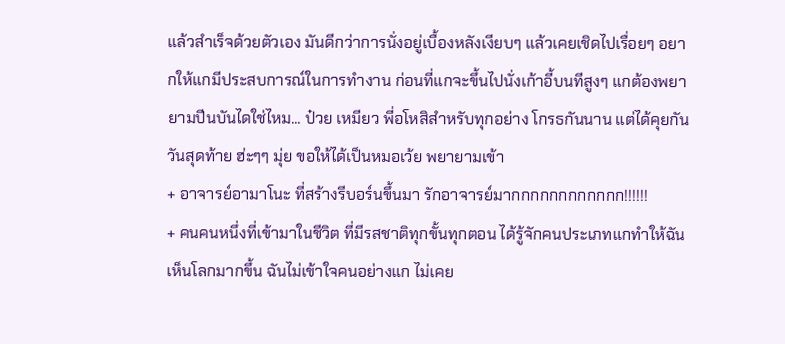แล้วสำเร็จด้วยตัวเอง มันดีกว่าการนั่งอยู่เบื้องหลังเงียบๆ แล้วเคยเชิดไปเรื่อยๆ อยากให้แกมีประสบการณ์ในการทำงาน ก่อนที่แกจะขึ้นไปนั่งเก้าอี้บนทีสูงๆ แกต้องพยายามปีนบันไดใช่ไหม... ป๋วย เหมียว พี่อโหสิสำหรับทุกอย่าง โกรธกันนาน แต่ได้คุยกันวันสุดท้าย ฮ่ะๆๆ มุ่ย ขอให้ได้เป็นหมอเว้ย พยายามเข้า
+ อาจารย์อามาโนะ ที่สร้างรีบอร์นขึ้นมา รักอาจารย์มากกกกกกกกกกกก!!!!!!
+ คนคนหนึ่งที่เข้ามาในชีวิต ที่มีรสชาติทุกขั้นทุกตอน ได้รู้จักคนประเภทแกทำให้ฉันเห็นโลกมากขึ้น ฉันไม่เข้าใจคนอย่างแก ไม่เคย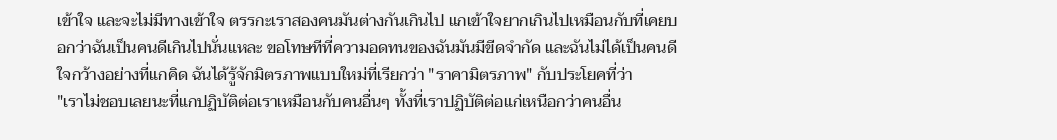เข้าใจ และจะไม่มีทางเข้าใจ ตรรกะเราสองคนมันต่างกันเกินไป แกเข้าใจยากเกินไปเหมือนกับที่เคยบอกว่าฉันเป็นคนดีเกินไปนั่นแหละ ขอโทษทีที่ความอดทนของฉันมันมีขีดจำกัด และฉันไม่ได้เป็นคนดี ใจกว้างอย่างที่แกคิด ฉันได้รู้จักมิตรภาพแบบใหม่ที่เรียกว่า "ราคามิตรภาพ" กับประโยคที่ว่า
"เราไม่ชอบเลยนะที่แกปฏิบัติต่อเราเหมือนกับคนอื่นๆ ทั้งที่เราปฏิบัติต่อแก่เหนือกว่าคนอื่น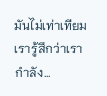มันไม่เท่าเทียม เรารู้สึกว่าเรากำลัง...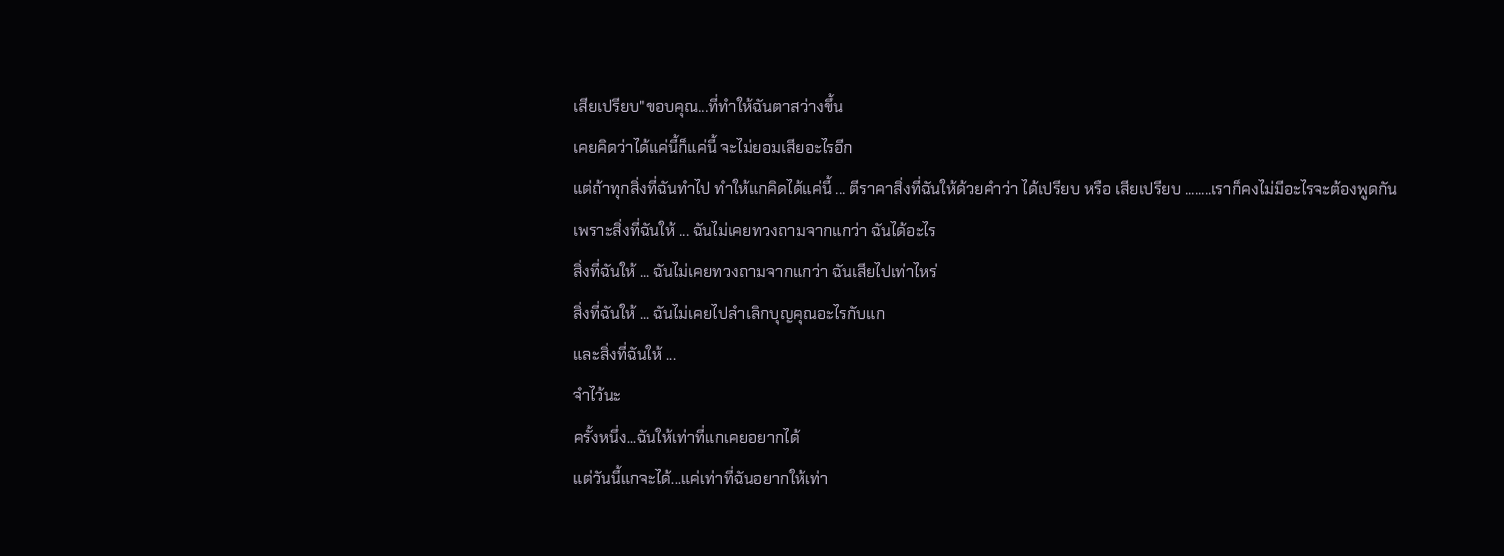เสียเปรียบ"ขอบคุณ...ที่ทำให้ฉันตาสว่างขึ้น
เคยคิดว่าได้แค่นี้ก็แค่นี้ จะไม่ยอมเสียอะไรอีก
แต่ถ้าทุกสิ่งที่ฉันทำไป ทำให้แกคิดได้แค่นี้ ... ตีราคาสิ่งที่ฉันให้ด้วยคำว่า ได้เปรียบ หรือ เสียเปรียบ ........เราก็คงไม่มีอะไรจะต้องพูดกัน
เพราะสิ่งที่ฉันให้ ... ฉันไม่เคยทวงถามจากแกว่า ฉันได้อะไร
สิ่งที่ฉันให้ ... ฉันไม่เคยทวงถามจากแกว่า ฉันเสียไปเท่าไหร่
สิ่งที่ฉันให้ ... ฉันไม่เคยไปลำเลิกบุญคุณอะไรกับแก
และสิ่งที่ฉันให้ ...
จำไว้นะ
ครั้งหนึ่ง...ฉันให้เท่าที่แกเคยอยากได้
แต่วันนี้แกจะได้...แค่เท่าที่ฉันอยากให้เท่า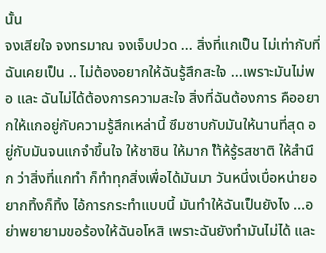นั้น
จงเสียใจ จงทรมาณ จงเจ็บปวด ... สิ่งที่แกเป็น ไม่เท่ากับที่ฉันเคยเป็น .. ไม่ต้องอยากให้ฉันรู้สึกสะใจ ...เพราะมันไม่พอ และ ฉันไม่ได้ต้องการความสะใจ สิ่งที่ฉันต้องการ คืออยากให้แกอยู่กับความรู้สึกเหล่านี้ ซึมซาบกับมันให้นานที่สุด อยู่กับมันจนแกจำขึ้นใจ ให้ชาชิน ให้มาก ใำ้ห้รู้รสชาติ ให้สำนึก ว่าสิ่งที่แกทำ ก็ทำทุกสิ่งเพื่อได้มันมา วันหนึ่งเบื่อหน่ายอยากทิ้งก็ทิ้ง ไอ้การกระทำแบบนี้ มันทำให้ฉันเป็นยังไง ...อย่าพยายามขอร้องให้ฉันอโหสิ เพราะฉันยังทำมันไม่ได้ และ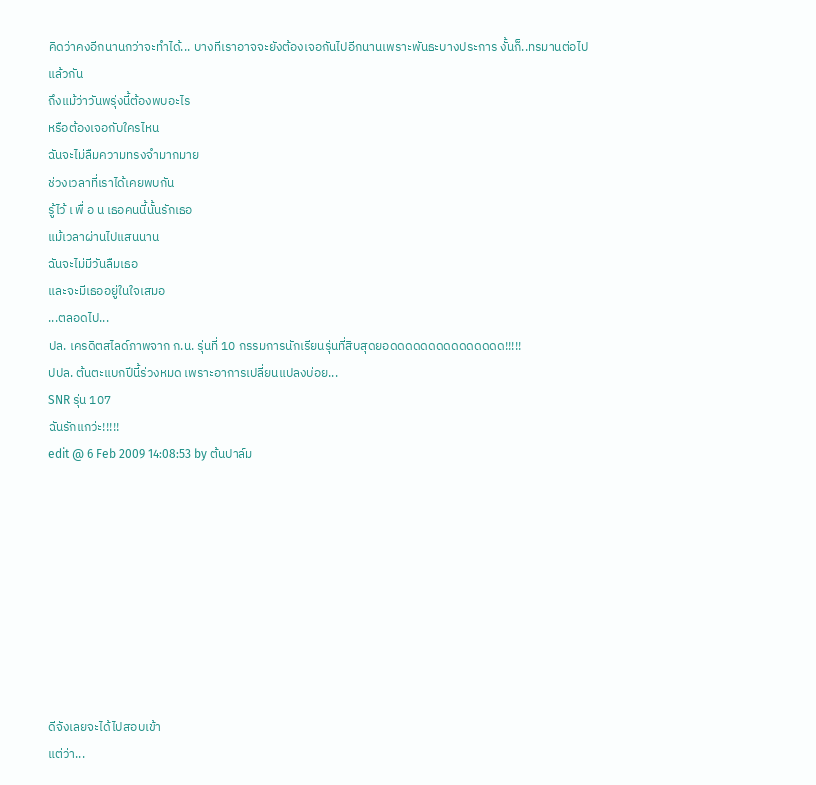คิดว่าคงอีกนานกว่าจะทำได้... บางทีเราอาจจะยังต้องเจอกันไปอีกนานเพราะพันธะบางประการ งั้นก็..ทรมานต่อไปแล้วกัน
ถึงแม้ว่าวันพรุ่งนี้ต้องพบอะไร
หรือต้องเจอกับใครไหน
ฉันจะไม่ลืมความทรงจำมากมาย
ช่วงเวลาที่เราได้เคยพบกัน
รู้ไว้ เ พื่ อ น เธอคนนี้นั้นรักเธอ
แม้เวลาผ่านไปแสนนาน
ฉันจะไม่มีวันลืมเธอ
และจะมีเธออยู่ในใจเสมอ
...ตลอดไป...
ปล. เครดิตสไลด์ภาพจาก ก.น. รุ่นที่ 10 กรรมการนักเรียนรุ่นที่สิบสุดยอดดดดดดดดดดดดดดด!!!!!
ปปล. ต้นตะแบกปีนี้ร่วงหมด เพราะอาการเปลี่ยนแปลงบ่อย...
SNR รุ่น 107
ฉันรักแกว่ะ!!!!!
edit @ 6 Feb 2009 14:08:53 by ต้นปาล์ม









ดีจังเลยจะได้ไปสอบเข้า
แต่ว่า...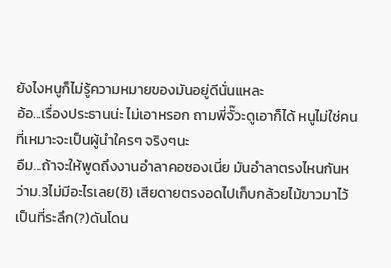ยังไงหนูก็ไม่รู้ความหมายของมันอยู่ดีนั่นแหละ
อ้อ...เรื่องประธานน่ะ ไม่เอาหรอก ถามพี่จั๊วะดูเอาก็ได้ หนูไม่ใช่คนที่เหมาะจะเป็นผู้นำใครๆ จริงๆนะ
อืม...ถ้าจะให้พูดถึงงานอำลาคอซองเนี่ย มันอำลาตรงไหนกันหว่าม.3ไม่มีอะไรเลย(ชิ) เสียดายตรงอดไปเก็บกล้วยไม้ขาวมาไว้เป็นที่ระลึก(?)ดันโดน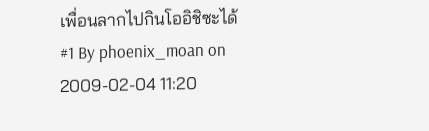เพื่อนลากไปกินโออิชิซะได้
#1 By phoenix_moan on 2009-02-04 11:20